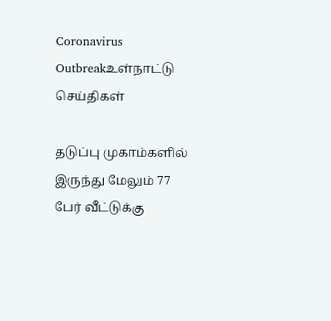Coronavirus Outbreakஉள்நாட்டு செய்திகள்

தடுப்பு முகாம்களில் இருந்து மேலும் 77 பேர் வீட்டுக்கு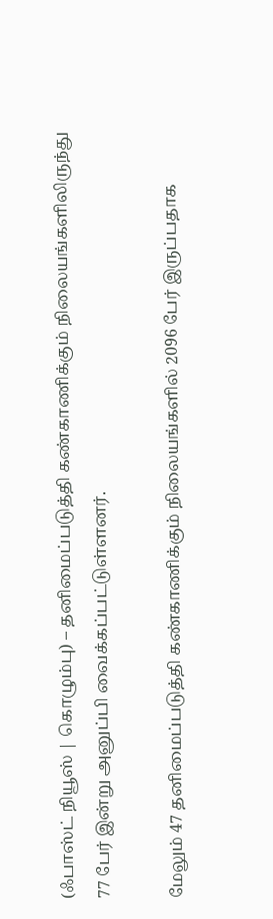(ஃபாஸ்ட் நியூஸ் | கொழும்பு) – தனிமைப்படுத்தி கண்காணிக்கும் நிலையங்களிலிருந்து 77 பேர் இன்று அனுப்பி வைக்கப்பட்டுள்ளனர்.

மேலும் 47 தனிமைப்படுத்தி கண்காணிக்கும் நிலையங்களில் 2096 பேர் இருப்பதாக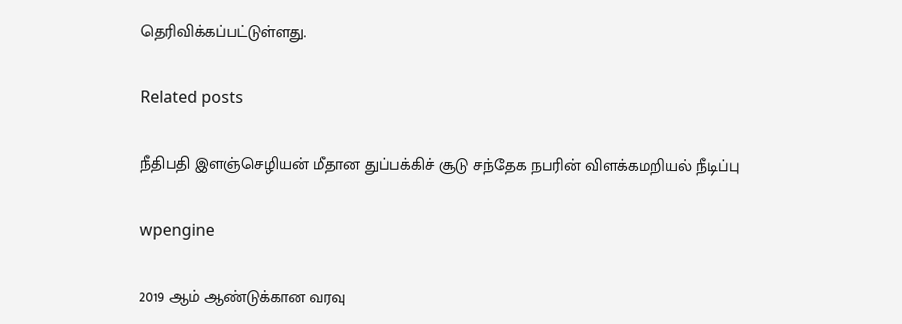தெரிவிக்கப்பட்டுள்ளது.

Related posts

நீதிபதி இளஞ்செழியன் மீதான துப்பக்கிச் சூடு சந்தேக நபரின் விளக்கமறியல் நீடிப்பு

wpengine

2019 ஆம் ஆண்டுக்கான வரவு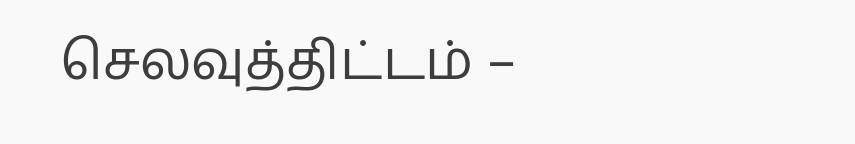செலவுத்திட்டம் –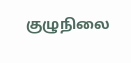குழுநிலை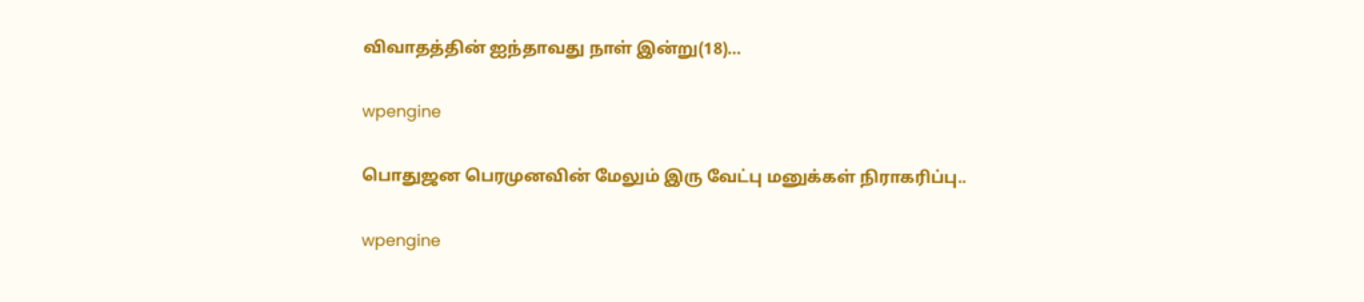விவாதத்தின் ஐந்தாவது நாள் இன்று(18)…

wpengine

பொதுஜன பெரமுனவின் மேலும் இரு வேட்பு மனுக்கள் நிராகரிப்பு..

wpengine